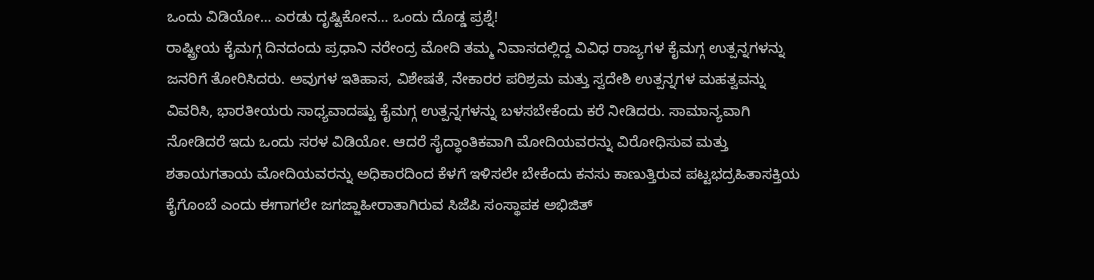ಒಂದು ವಿಡಿಯೋ… ಎರಡು ದೃಷ್ಟಿಕೋನ… ಒಂದು ದೊಡ್ಡ ಪ್ರಶ್ನೆ!
ರಾಷ್ಟ್ರೀಯ ಕೈಮಗ್ಗ ದಿನದಂದು ಪ್ರಧಾನಿ ನರೇಂದ್ರ ಮೋದಿ ತಮ್ಮ ನಿವಾಸದಲ್ಲಿದ್ದ ವಿವಿಧ ರಾಜ್ಯಗಳ ಕೈಮಗ್ಗ ಉತ್ಪನ್ನಗಳನ್ನು ಜನರಿಗೆ ತೋರಿಸಿದರು. ಅವುಗಳ ಇತಿಹಾಸ, ವಿಶೇಷತೆ, ನೇಕಾರರ ಪರಿಶ್ರಮ ಮತ್ತು ಸ್ವದೇಶಿ ಉತ್ಪನ್ನಗಳ ಮಹತ್ವವನ್ನು ವಿವರಿಸಿ, ಭಾರತೀಯರು ಸಾಧ್ಯವಾದಷ್ಟು ಕೈಮಗ್ಗ ಉತ್ಪನ್ನಗಳನ್ನು ಬಳಸಬೇಕೆಂದು ಕರೆ ನೀಡಿದರು. ಸಾಮಾನ್ಯವಾಗಿ ನೋಡಿದರೆ ಇದು ಒಂದು ಸರಳ ವಿಡಿಯೋ. ಆದರೆ ಸೈದ್ಧಾಂತಿಕವಾಗಿ ಮೋದಿಯವರನ್ನು ವಿರೋಧಿಸುವ ಮತ್ತು ಶತಾಯಗತಾಯ ಮೋದಿಯವರನ್ನು ಅಧಿಕಾರದಿಂದ ಕೆಳಗೆ ಇಳಿಸಲೇ ಬೇಕೆಂದು ಕನಸು ಕಾಣುತ್ತಿರುವ ಪಟ್ಟಭದ್ರಹಿತಾಸಕ್ತಿಯ ಕೈಗೊಂಬೆ ಎಂದು ಈಗಾಗಲೇ ಜಗಜ್ಜಾಹೀರಾತಾಗಿರುವ ಸಿಜೆಪಿ ಸಂಸ್ಥಾಪಕ ಅಭಿಜಿತ್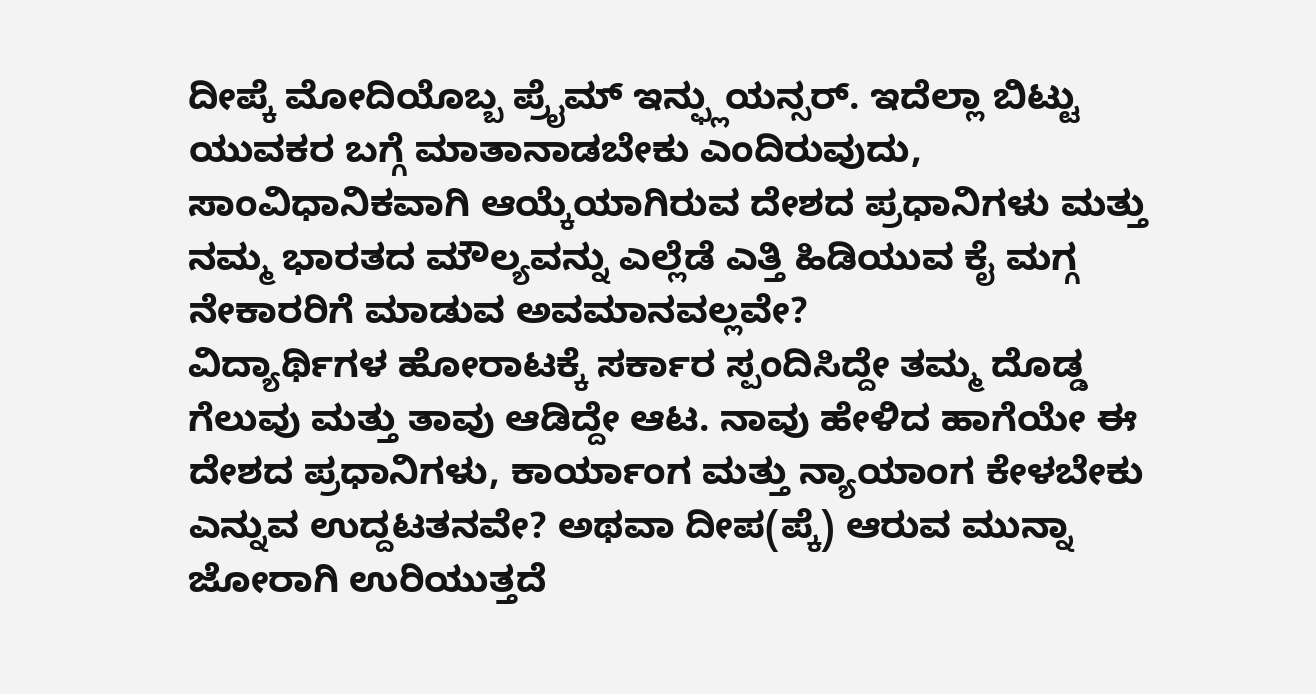ದೀಪ್ಕೆ ಮೋದಿಯೊಬ್ಬ ಪ್ರೈಮ್ ಇನ್ಫ್ಲುಯನ್ಸರ್. ಇದೆಲ್ಲಾ ಬಿಟ್ಟು ಯುವಕರ ಬಗ್ಗೆ ಮಾತಾನಾಡಬೇಕು ಎಂದಿರುವುದು, ಸಾಂವಿಧಾನಿಕವಾಗಿ ಆಯ್ಕೆಯಾಗಿರುವ ದೇಶದ ಪ್ರಧಾನಿಗಳು ಮತ್ತು ನಮ್ಮ ಭಾರತದ ಮೌಲ್ಯವನ್ನು ಎಲ್ಲೆಡೆ ಎತ್ತಿ ಹಿಡಿಯುವ ಕೈ ಮಗ್ಗ ನೇಕಾರರಿಗೆ ಮಾಡುವ ಅವಮಾನವಲ್ಲವೇ?
ವಿದ್ಯಾರ್ಥಿಗಳ ಹೋರಾಟಕ್ಕೆ ಸರ್ಕಾರ ಸ್ಪಂದಿಸಿದ್ದೇ ತಮ್ಮ ದೊಡ್ಡ ಗೆಲುವು ಮತ್ತು ತಾವು ಆಡಿದ್ದೇ ಆಟ. ನಾವು ಹೇಳಿದ ಹಾಗೆಯೇ ಈ ದೇಶದ ಪ್ರಧಾನಿಗಳು, ಕಾರ್ಯಾಂಗ ಮತ್ತು ನ್ಯಾಯಾಂಗ ಕೇಳಬೇಕು ಎನ್ನುವ ಉದ್ದಟತನವೇ? ಅಥವಾ ದೀಪ(ಪ್ಕೆ) ಆರುವ ಮುನ್ನಾ ಜೋರಾಗಿ ಉರಿಯುತ್ತದೆ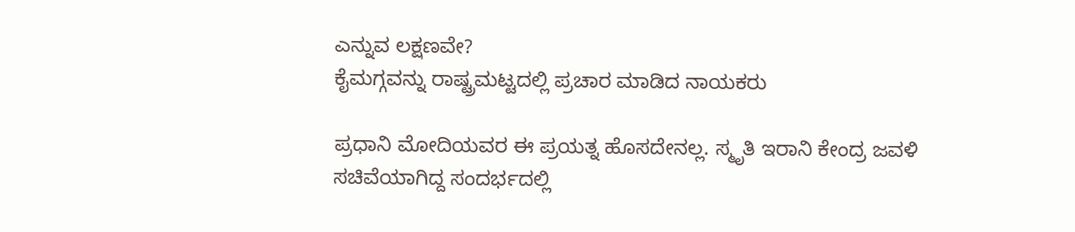ಎನ್ನುವ ಲಕ್ಷಣವೇ?
ಕೈಮಗ್ಗವನ್ನು ರಾಷ್ಟ್ರಮಟ್ಟದಲ್ಲಿ ಪ್ರಚಾರ ಮಾಡಿದ ನಾಯಕರು

ಪ್ರಧಾನಿ ಮೋದಿಯವರ ಈ ಪ್ರಯತ್ನ ಹೊಸದೇನಲ್ಲ. ಸ್ಮೃತಿ ಇರಾನಿ ಕೇಂದ್ರ ಜವಳಿ ಸಚಿವೆಯಾಗಿದ್ದ ಸಂದರ್ಭದಲ್ಲಿ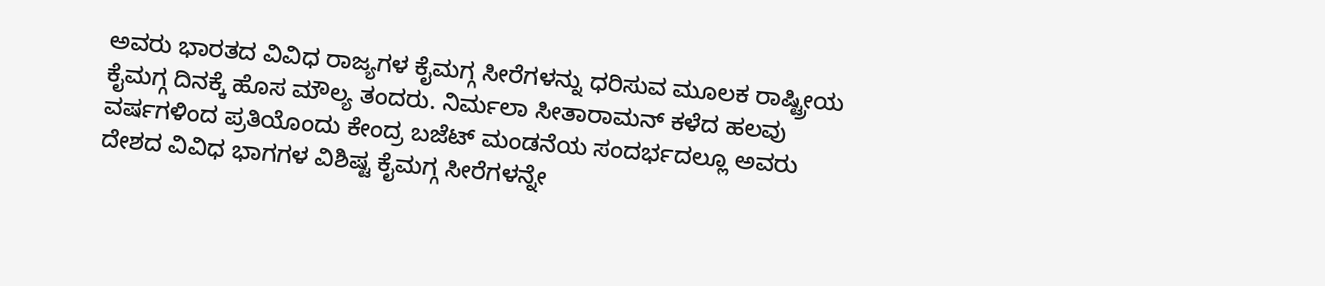ಅವರು ಭಾರತದ ವಿವಿಧ ರಾಜ್ಯಗಳ ಕೈಮಗ್ಗ ಸೀರೆಗಳನ್ನು ಧರಿಸುವ ಮೂಲಕ ರಾಷ್ಟ್ರೀಯ ಕೈಮಗ್ಗ ದಿನಕ್ಕೆ ಹೊಸ ಮೌಲ್ಯ ತಂದರು. ನಿರ್ಮಲಾ ಸೀತಾರಾಮನ್ ಕಳೆದ ಹಲವು ವರ್ಷಗಳಿಂದ ಪ್ರತಿಯೊಂದು ಕೇಂದ್ರ ಬಜೆಟ್ ಮಂಡನೆಯ ಸಂದರ್ಭದಲ್ಲೂ ಅವರು ದೇಶದ ವಿವಿಧ ಭಾಗಗಳ ವಿಶಿಷ್ಟ ಕೈಮಗ್ಗ ಸೀರೆಗಳನ್ನೇ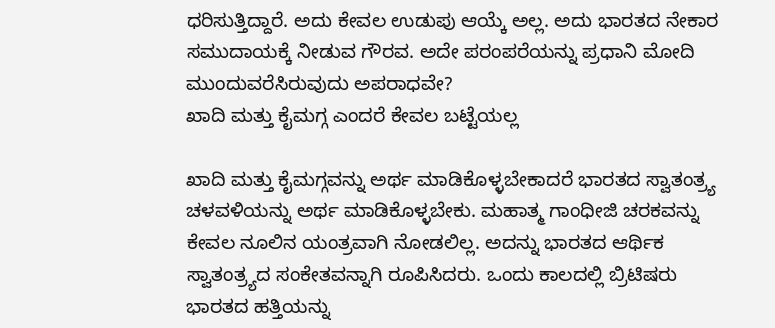ಧರಿಸುತ್ತಿದ್ದಾರೆ. ಅದು ಕೇವಲ ಉಡುಪು ಆಯ್ಕೆ ಅಲ್ಲ. ಅದು ಭಾರತದ ನೇಕಾರ ಸಮುದಾಯಕ್ಕೆ ನೀಡುವ ಗೌರವ. ಅದೇ ಪರಂಪರೆಯನ್ನು ಪ್ರಧಾನಿ ಮೋದಿ ಮುಂದುವರೆಸಿರುವುದು ಅಪರಾಧವೇ?
ಖಾದಿ ಮತ್ತು ಕೈಮಗ್ಗ ಎಂದರೆ ಕೇವಲ ಬಟ್ಟೆಯಲ್ಲ

ಖಾದಿ ಮತ್ತು ಕೈಮಗ್ಗವನ್ನು ಅರ್ಥ ಮಾಡಿಕೊಳ್ಳಬೇಕಾದರೆ ಭಾರತದ ಸ್ವಾತಂತ್ರ್ಯ ಚಳವಳಿಯನ್ನು ಅರ್ಥ ಮಾಡಿಕೊಳ್ಳಬೇಕು. ಮಹಾತ್ಮ ಗಾಂಧೀಜಿ ಚರಕವನ್ನು ಕೇವಲ ನೂಲಿನ ಯಂತ್ರವಾಗಿ ನೋಡಲಿಲ್ಲ. ಅದನ್ನು ಭಾರತದ ಆರ್ಥಿಕ ಸ್ವಾತಂತ್ರ್ಯದ ಸಂಕೇತವನ್ನಾಗಿ ರೂಪಿಸಿದರು. ಒಂದು ಕಾಲದಲ್ಲಿ ಬ್ರಿಟಿಷರು ಭಾರತದ ಹತ್ತಿಯನ್ನು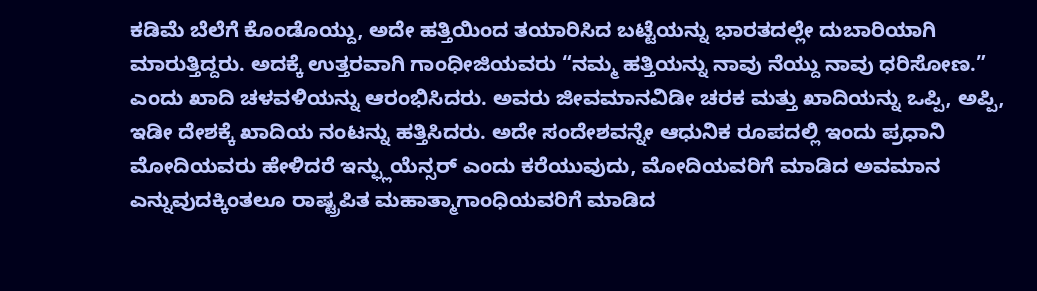ಕಡಿಮೆ ಬೆಲೆಗೆ ಕೊಂಡೊಯ್ದು, ಅದೇ ಹತ್ತಿಯಿಂದ ತಯಾರಿಸಿದ ಬಟ್ಟೆಯನ್ನು ಭಾರತದಲ್ಲೇ ದುಬಾರಿಯಾಗಿ ಮಾರುತ್ತಿದ್ದರು. ಅದಕ್ಕೆ ಉತ್ತರವಾಗಿ ಗಾಂಧೀಜಿಯವರು “ನಮ್ಮ ಹತ್ತಿಯನ್ನು ನಾವು ನೆಯ್ದು ನಾವು ಧರಿಸೋಣ.” ಎಂದು ಖಾದಿ ಚಳವಳಿಯನ್ನು ಆರಂಭಿಸಿದರು. ಅವರು ಜೀವಮಾನವಿಡೀ ಚರಕ ಮತ್ತು ಖಾದಿಯನ್ನು ಒಪ್ಪಿ, ಅಪ್ಪಿ, ಇಡೀ ದೇಶಕ್ಕೆ ಖಾದಿಯ ನಂಟನ್ನು ಹತ್ತಿಸಿದರು. ಅದೇ ಸಂದೇಶವನ್ನೇ ಆಧುನಿಕ ರೂಪದಲ್ಲಿ ಇಂದು ಪ್ರಧಾನಿ ಮೋದಿಯವರು ಹೇಳಿದರೆ ಇನ್ಫ್ಲುಯೆನ್ಸರ್ ಎಂದು ಕರೆಯುವುದು, ಮೋದಿಯವರಿಗೆ ಮಾಡಿದ ಅವಮಾನ ಎನ್ನುವುದಕ್ಕಿಂತಲೂ ರಾಷ್ಟ್ರಪಿತ ಮಹಾತ್ಮಾಗಾಂಧಿಯವರಿಗೆ ಮಾಡಿದ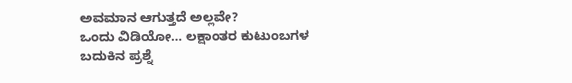ಅವಮಾನ ಆಗುತ್ತದೆ ಅಲ್ಲವೇ?
ಒಂದು ವಿಡಿಯೋ… ಲಕ್ಷಾಂತರ ಕುಟುಂಬಗಳ ಬದುಕಿನ ಪ್ರಶ್ನೆ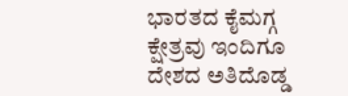ಭಾರತದ ಕೈಮಗ್ಗ ಕ್ಷೇತ್ರವು ಇಂದಿಗೂ ದೇಶದ ಅತಿದೊಡ್ಡ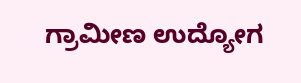ಗ್ರಾಮೀಣ ಉದ್ಯೋಗ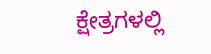ಕ್ಷೇತ್ರಗಳಲ್ಲಿ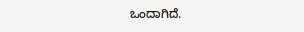ಒಂದಾಗಿದೆ.